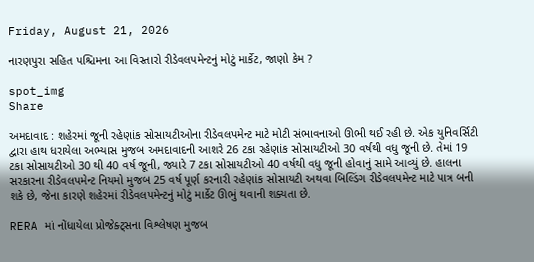Friday, August 21, 2026

નારણપુરા સહિત પશ્ચિમના આ વિસ્તારો રીડેવલપમેન્ટનું મોટું માર્કેટ, જાણો કેમ ?

spot_img
Share

અમદાવાદ : શહેરમાં જૂની રહેણાંક સોસાયટીઓના રીડેવલપમેન્ટ માટે મોટી સંભાવનાઓ ઊભી થઈ રહી છે. એક યુનિવર્સિટી દ્વારા હાથ ધરાયેલા અભ્યાસ મુજબ અમદાવાદની આશરે 26 ટકા રહેણાંક સોસાયટીઓ 30 વર્ષથી વધુ જૂની છે. તેમાં 19 ટકા સોસાયટીઓ 30 થી 40 વર્ષ જૂની, જ્યારે 7 ટકા સોસાયટીઓ 40 વર્ષથી વધુ જૂની હોવાનું સામે આવ્યું છે. હાલના સરકારના રીડેવલપમેન્ટ નિયમો મુજબ 25 વર્ષ પૂર્ણ કરનારી રહેણાંક સોસાયટી અથવા બિલ્ડિંગ રીડેવલપમેન્ટ માટે પાત્ર બની શકે છે, જેના કારણે શહેરમાં રીડેવલપમેન્ટનું મોટું માર્કેટ ઊભું થવાની શક્યતા છે.

RERA માં નોંધાયેલા પ્રોજેક્ટ્સના વિશ્લેષણ મુજબ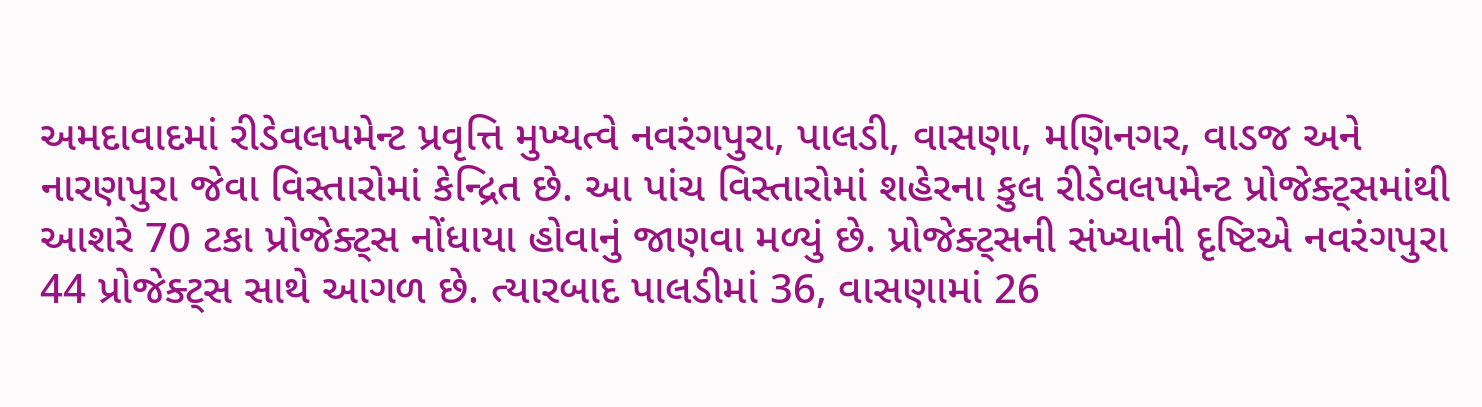અમદાવાદમાં રીડેવલપમેન્ટ પ્રવૃત્તિ મુખ્યત્વે નવરંગપુરા, પાલડી, વાસણા, મણિનગર, વાડજ અને નારણપુરા જેવા વિસ્તારોમાં કેન્દ્રિત છે. આ પાંચ વિસ્તારોમાં શહેરના કુલ રીડેવલપમેન્ટ પ્રોજેક્ટ્સમાંથી આશરે 70 ટકા પ્રોજેક્ટ્સ નોંધાયા હોવાનું જાણવા મળ્યું છે. પ્રોજેક્ટ્સની સંખ્યાની દૃષ્ટિએ નવરંગપુરા 44 પ્રોજેક્ટ્સ સાથે આગળ છે. ત્યારબાદ પાલડીમાં 36, વાસણામાં 26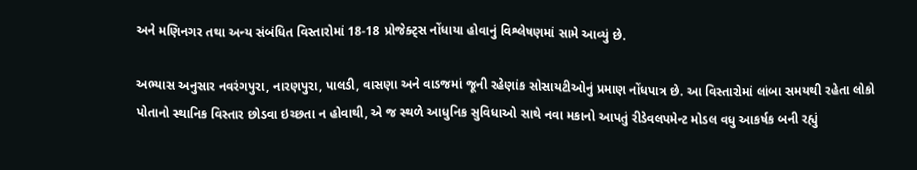અને મણિનગર તથા અન્ય સંબંધિત વિસ્તારોમાં 18-18 પ્રોજેક્ટ્સ નોંધાયા હોવાનું વિશ્લેષણમાં સામે આવ્યું છે.

અભ્યાસ અનુસાર નવરંગપુરા, નારણપુરા, પાલડી, વાસણા અને વાડજમાં જૂની રહેણાંક સોસાયટીઓનું પ્રમાણ નોંધપાત્ર છે. આ વિસ્તારોમાં લાંબા સમયથી રહેતા લોકો પોતાનો સ્થાનિક વિસ્તાર છોડવા ઇચ્છતા ન હોવાથી, એ જ સ્થળે આધુનિક સુવિધાઓ સાથે નવા મકાનો આપતું રીડેવલપમેન્ટ મોડલ વધુ આકર્ષક બની રહ્યું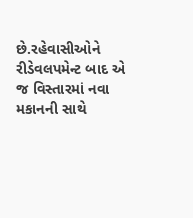છે.રહેવાસીઓને રીડેવલપમેન્ટ બાદ એ જ વિસ્તારમાં નવા મકાનની સાથે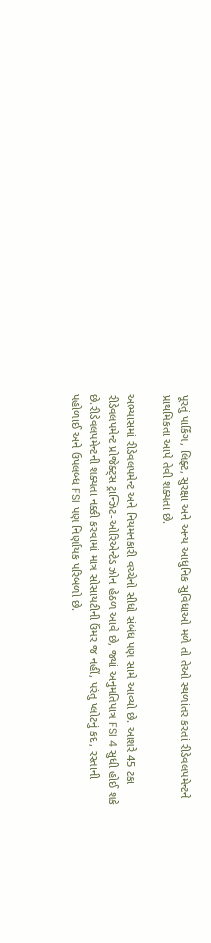પૂરતું પાર્કિંગ, લિફ્ટ, સુરક્ષા અને અન્ય આધુનિક સુવિધાઓ મળે તો તેઓ સ્થળાંતર કરતાં રીડેવલપમેન્ટને પ્રાથમિકતા આપે તેવી શક્યતા છે.

અભ્યાસમાં રીડેવલપમેન્ટ અને નિયમનકારી વચ્ચેનો સીધો સંબંધ પણ સામે આવ્યો છે. આશરે 45 ટકા રીડેવલપમેન્ટ પ્રોજેક્ટ્સ ટ્રાન્ઝિટ-ઓરિએન્ટેડ ઝોન હેઠળ આવે છે, જ્યાં અનુમતિપાત્ર FSI 4 સુધી હોઈ શકે છે.રીડેવલપમેન્ટની શક્યતા નક્કી કરવામાં માત્ર સોસાયટીની ઉંમર જ નહીં, પરંતુ પ્લોટનું કદ, રસ્તાની પહોળાઈ અને ઉપલબ્ધ FSI પણ નિર્ણાયક પરિબળો છે.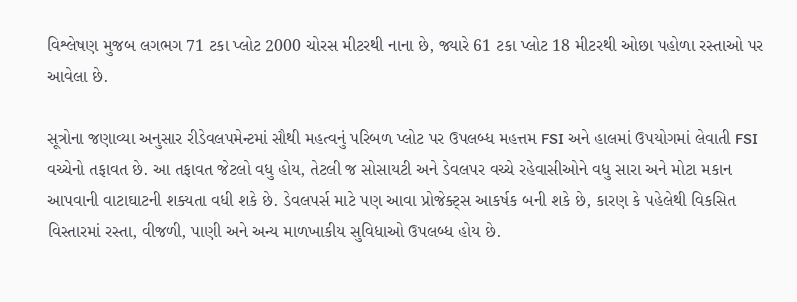વિશ્લેષણ મુજબ લગભગ 71 ટકા પ્લોટ 2000 ચોરસ મીટરથી નાના છે, જ્યારે 61 ટકા પ્લોટ 18 મીટરથી ઓછા પહોળા રસ્તાઓ પર આવેલા છે.

સૂત્રોના જણાવ્યા અનુસાર રીડેવલપમેન્ટમાં સૌથી મહત્વનું પરિબળ પ્લોટ પર ઉપલબ્ધ મહત્તમ FSI અને હાલમાં ઉપયોગમાં લેવાતી FSI વચ્ચેનો તફાવત છે. આ તફાવત જેટલો વધુ હોય, તેટલી જ સોસાયટી અને ડેવલપર વચ્ચે રહેવાસીઓને વધુ સારા અને મોટા મકાન આપવાની વાટાઘાટની શક્યતા વધી શકે છે. ડેવલપર્સ માટે પણ આવા પ્રોજેક્ટ્સ આકર્ષક બની શકે છે, કારણ કે પહેલેથી વિકસિત વિસ્તારમાં રસ્તા, વીજળી, પાણી અને અન્ય માળખાકીય સુવિધાઓ ઉપલબ્ધ હોય છે.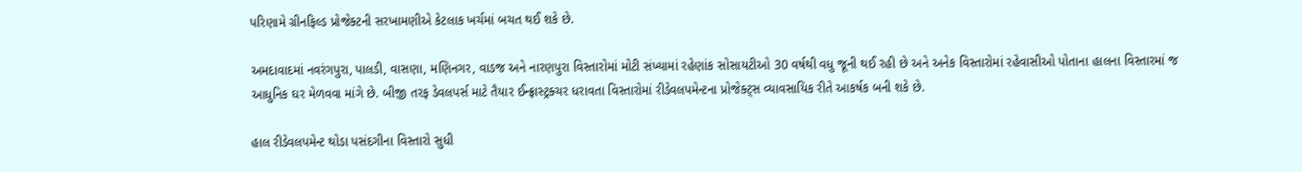પરિણામે ગ્રીનફિલ્ડ પ્રોજેક્ટની સરખામણીએ કેટલાક ખર્ચમાં બચત થઈ શકે છે.

અમદાવાદમાં નવરંગપુરા, પાલડી, વાસણા, મણિનગર, વાડજ અને નારણપુરા વિસ્તારોમાં મોટી સંખ્યામાં રહેણાંક સોસાયટીઓ 30 વર્ષથી વધુ જૂની થઈ રહી છે અને અનેક વિસ્તારોમાં રહેવાસીઓ પોતાના હાલના વિસ્તારમાં જ આધુનિક ઘર મેળવવા માંગે છે. બીજી તરફ ડેવલપર્સ માટે તૈયાર ઈન્ફ્રાસ્ટ્રક્ચર ધરાવતા વિસ્તારોમાં રીડેવલપમેન્ટના પ્રોજેક્ટ્સ વ્યાવસાયિક રીતે આકર્ષક બની શકે છે.

હાલ રીડેવલપમેન્ટ થોડા પસંદગીના વિસ્તારો સુધી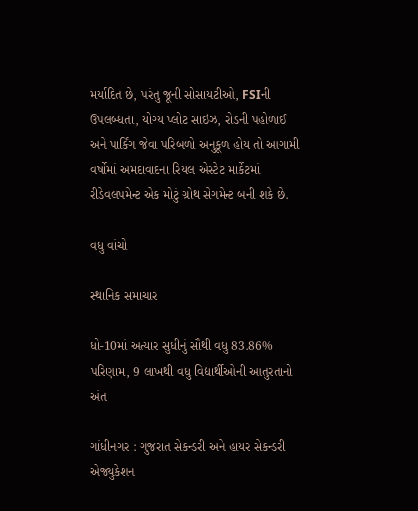મર્યાદિત છે, પરંતુ જૂની સોસાયટીઓ, FSIની ઉપલબ્ધતા, યોગ્ય પ્લોટ સાઇઝ, રોડની પહોળાઈ અને પાર્કિંગ જેવા પરિબળો અનુકૂળ હોય તો આગામી વર્ષોમાં અમદાવાદના રિયલ એસ્ટેટ માર્કેટમાં રીડેવલપમેન્ટ એક મોટું ગ્રોથ સેગમેન્ટ બની શકે છે.

વધુ વાંચો

સ્થાનિક સમાચાર

ધો-10માં અત્યાર સુધીનું સૌથી વધુ 83.86% પરિણામ, 9 લાખથી વધુ વિદ્યાર્થીઓની આતુરતાનો અંત

ગાંધીનગર : ગુજરાત સેકન્ડરી અને હાયર સેકન્ડરી એજ્યુકેશન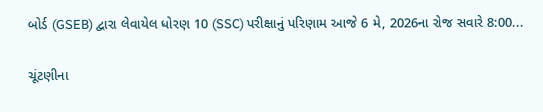બોર્ડ (GSEB) દ્વારા લેવાયેલ ધોરણ 10 (SSC) પરીક્ષાનું પરિણામ આજે 6 મે, 2026ના રોજ સવારે 8:00...

ચૂંટણીના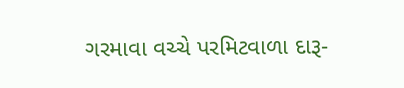ગરમાવા વચ્ચે પરમિટવાળા દારૂ-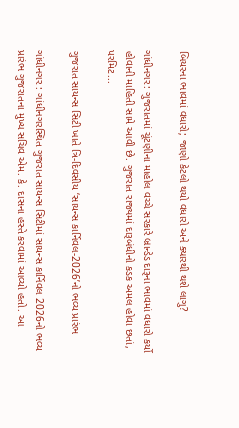બિયરના ભાવમાં વધારો; જાણો કેટલો થયો વધારો અને ક્યારથી થશે લાગુ?

ગાંધીનગર: ગુજરાતમાં ચૂંટણીના માહોલ વચ્ચે સરકારે બ્રાન્ડેડ દારૂના ભાવમાં વધારો કર્યો હોવાની માહિતી સામે આવી છે. ગુજરાત રાજ્યમાં દારૂબંધીનો કડક અમલ હોવા છતાં, પરમિટ...

ગુજરાત સાયન્સ સિટી ખાતે ત્રિ-દિવસીય ‘સાયન્સ કાર્નિવલ-2026’નો ભવ્ય પ્રારંભ

ગાંધીનગર : ગાંધીનગરસ્થિત ગુજરાત સાયન્સ સિટીમાં સાયન્સ કાર્નિવલ 2026નો ભવ્ય પ્રારંભ ગુજરાતના મુખ્ય સચિવ એમ. કે. દાસના હસ્તે કરવામાં આવ્યો હતો. આ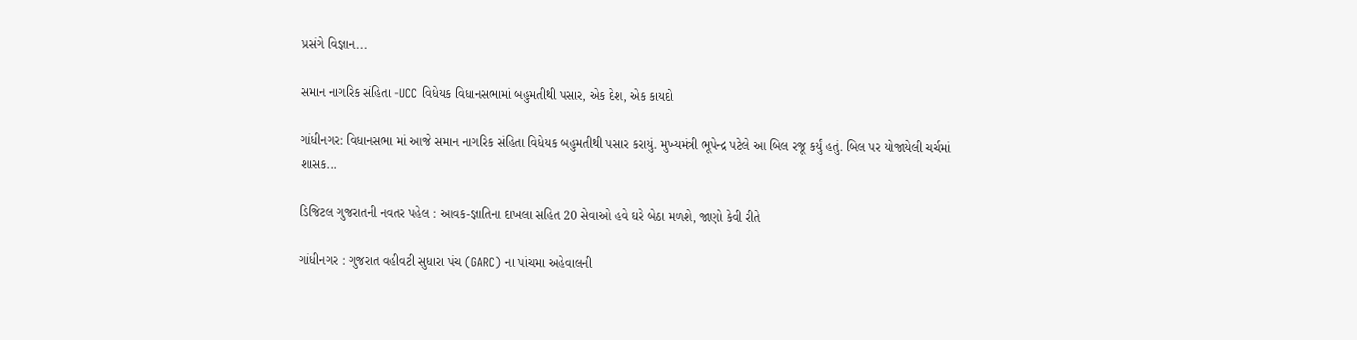પ્રસંગે વિજ્ઞાન...

સમાન નાગરિક સંહિતા -UCC વિધેયક વિધાનસભામાં બહુમતીથી પસાર, એક દેશ, એક કાયદો

ગાંધીનગર: વિધાનસભા માં આજે સમાન નાગરિક સંહિતા વિધેયક બહુમતીથી પસાર કરાયું. મુખ્યમંત્રી ભૂપેન્દ્ર પટેલે આ બિલ રજૂ કર્યું હતું. બિલ પર યોજાયેલી ચર્ચમાં શાસક...

ડિજિટલ ગુજરાતની નવતર પહેલ : આવક-જ્ઞાતિના દાખલા સહિત 20 સેવાઓ હવે ઘરે બેઠા મળશે, જાણો કેવી રીતે

ગાંધીનગર : ગુજરાત વહીવટી સુધારા પંચ (GARC) ના પાંચમા અહેવાલની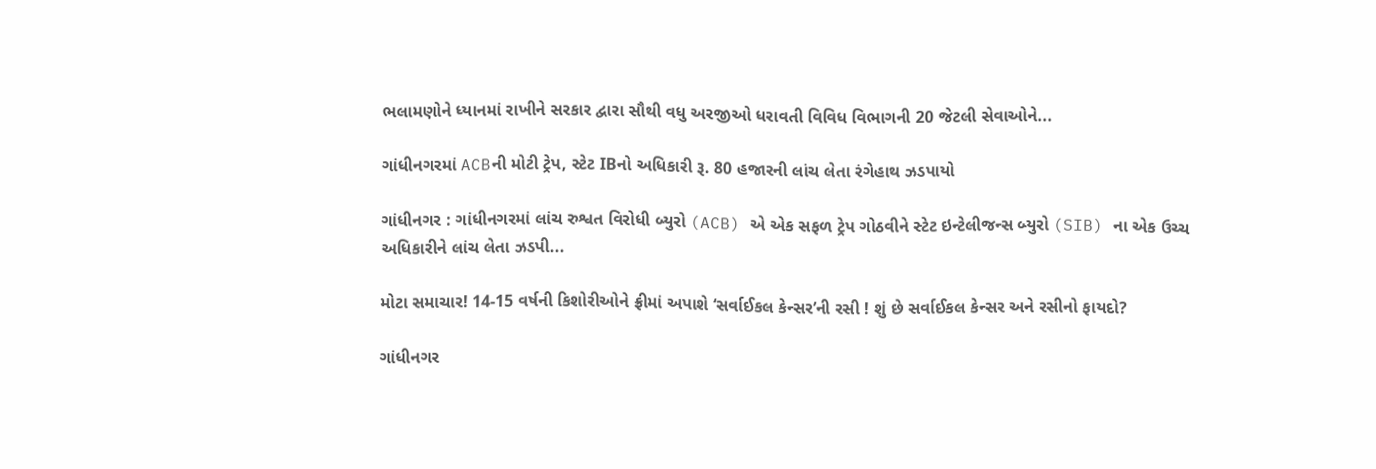ભલામણોને ધ્યાનમાં રાખીને સરકાર દ્વારા સૌથી વધુ અરજીઓ ધરાવતી વિવિધ વિભાગની 20 જેટલી સેવાઓને...

ગાંધીનગરમાં ACBની મોટી ટ્રેપ, સ્ટેટ IBનો અધિકારી રૂ. 80 હજારની લાંચ લેતા રંગેહાથ ઝડપાયો

ગાંધીનગર : ગાંધીનગરમાં લાંચ રુશ્વત વિરોધી બ્યુરો (ACB) એ એક સફળ ટ્રેપ ગોઠવીને સ્ટેટ ઇન્ટેલીજન્સ બ્યુરો (SIB) ના એક ઉચ્ચ અધિકારીને લાંચ લેતા ઝડપી...

મોટા સમાચાર! 14-15 વર્ષની કિશોરીઓને ફ્રીમાં અપાશે ‘સર્વાઈકલ કેન્સર’ની રસી ! શું છે સર્વાઈકલ કેન્સર અને રસીનો ફાયદો?

ગાંધીનગર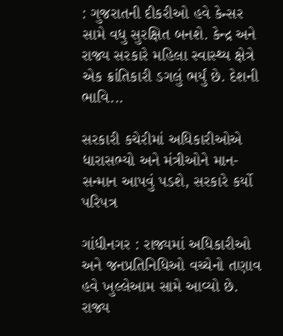: ગુજરાતની દીકરીઓ હવે કેન્સર સામે વધુ સુરક્ષિત બનશે. કેન્દ્ર અને રાજ્ય સરકારે મહિલા સ્વાસ્થ્ય ક્ષેત્રે એક ક્રાંતિકારી ડગલું ભર્યું છે. દેશની ભાવિ...

સરકારી કચેરીમાં અધિકારીઓએ ધારાસભ્યો અને મંત્રીઓને માન-સન્માન આપવું પડશે, સરકારે કર્યો પરિપત્ર

ગાંધીનગર : રાજ્યમાં અધિકારીઓ અને જનપ્રતિનિધિઓ વચ્ચેનો તણાવ હવે ખુલ્લેઆમ સામે આવ્યો છે. રાજ્ય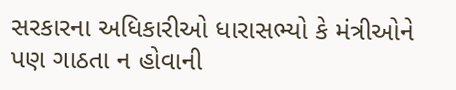સરકારના અધિકારીઓ ધારાસભ્યો કે મંત્રીઓને પણ ગાઠતા ન હોવાની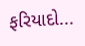ફરિયાદો...